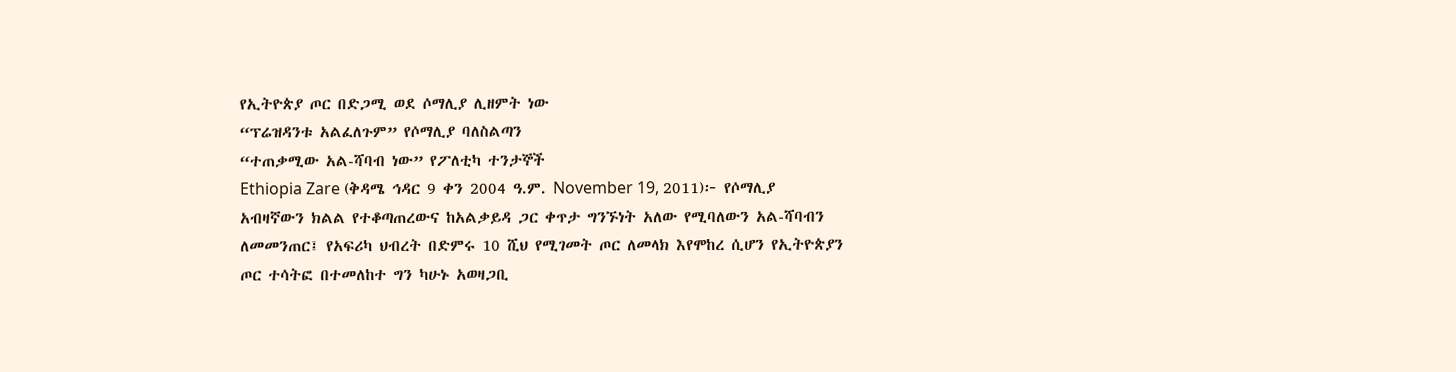የኢትዮጵያ ጦር በድጋሚ ወደ ሶማሊያ ሊዘምት ነው
“ፕሬዝዳንቱ አልፈለጉም” የሶማሊያ ባለስልጣን
“ተጠቃሚው አል-ሻባብ ነው” የፖለቲካ ተንታኞች
Ethiopia Zare (ቅዳሜ ኅዳር 9 ቀን 2004 ዓ.ም. November 19, 2011)፦ የሶማሊያ አብዛኛውን ክልል የተቆጣጠረውና ከአልቃይዳ ጋር ቀጥታ ግንኙነት አለው የሚባለውን አል-ሻባብን ለመመንጠር፤ የአፍሪካ ህብረት በድምሩ 10 ሺህ የሚገመት ጦር ለመላክ እየሞከረ ሲሆን የኢትዮጵያን ጦር ተሳትፎ በተመለከተ ግን ካሁኑ አወዛጋቢ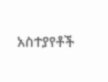አስተያየቶች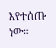እየተሰጡ ነው።